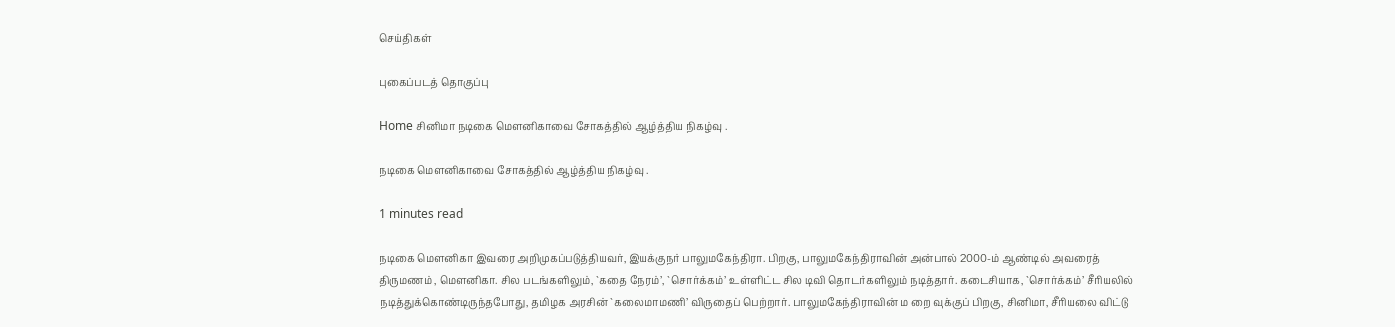செய்திகள்

புகைப்படத் தொகுப்பு

Home சினிமா நடிகை மெளனிகாவை சோகத்தில் ஆழ்த்திய நிகழ்வு .

நடிகை மெளனிகாவை சோகத்தில் ஆழ்த்திய நிகழ்வு .

1 minutes read

நடிகை மெளனிகா இவரை அறிமுகப்படுத்தியவர், இயக்குநர் பாலுமகேந்திரா. பிறகு, பாலுமகேந்திராவின் அன்பால் 2000-ம் ஆண்டில் அவரைத் திருமணம் , மௌனிகா. சில படங்களிலும், `கதை நேரம்’, `சொர்க்கம்’ உள்ளிட்ட சில டிவி தொடர்களிலும் நடித்தார். கடைசியாக, `சொர்க்கம்’ சீரியலில் நடித்துக்கொண்டிருந்தபோது, தமிழக அரசின் `கலைமாமணி’ விருதைப் பெற்றார். பாலுமகேந்திராவின் ம றை வுக்குப் பிறகு, சினிமா, சீரியலை விட்டு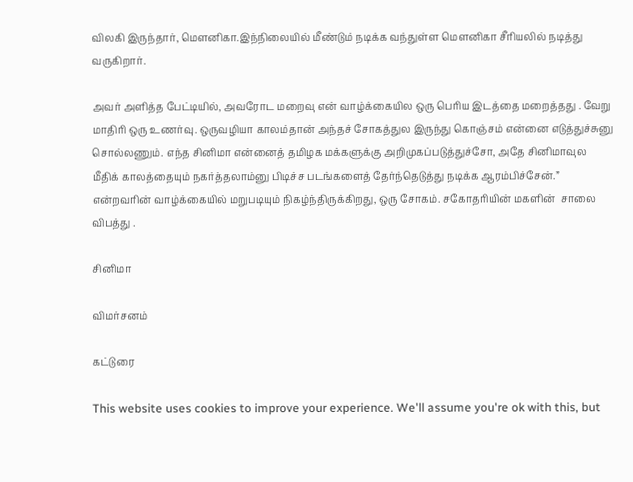விலகி இருந்தார், மெளனிகா.இந்நிலையில் மீண்டும் நடிக்க வந்துள்ள மெளனிகா சீரியலில் நடித்து வருகிறார்.

அவர் அளித்த பேட்டியில், அவரோட மறைவு என் வாழ்க்கையில ஒரு பெரிய இடத்தை மறைத்தது . வேறு மாதிரி ஒரு உணர்வு. ஒருவழியா காலம்தான் அந்தச் சோகத்துல இருந்து கொஞ்சம் என்னை எடுத்துச்சுனு சொல்லணும். எந்த சினிமா என்னைத் தமிழக மக்களுக்கு அறிமுகப்படுத்துச்சோ, அதே சினிமாவுல மீதிக் காலத்தையும் நகர்த்தலாம்னு பிடிச்ச படங்களைத் தேர்ந்தெடுத்து நடிக்க ஆரம்பிச்சேன்.” என்றவரின் வாழ்க்கையில் மறுபடியும் நிகழ்ந்திருக்கிறது, ஒரு சோகம். சகோதரியின் மகளின்  சாலை விபத்து .

சினிமா

விமர்சனம்

கட்டுரை

This website uses cookies to improve your experience. We'll assume you're ok with this, but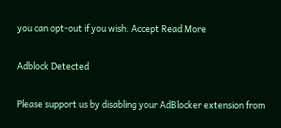you can opt-out if you wish. Accept Read More

Adblock Detected

Please support us by disabling your AdBlocker extension from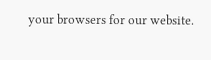your browsers for our website.